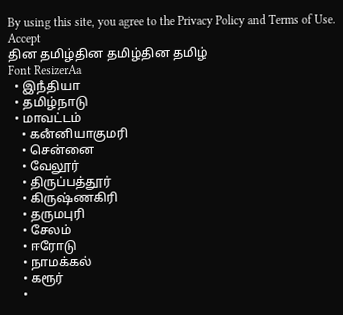By using this site, you agree to the Privacy Policy and Terms of Use.
Accept
தின தமிழ்தின தமிழ்தின தமிழ்
Font ResizerAa
  • இநஂதியா
  • தமிழ்நாடு
  • மாவட்டம்
    • கனஂனியாகுமரி
    • சென்னை
    • வேலூர்
    • திருப்பத்தூர்
    • கிருஷ்ணகிரி
    • தருமபுரி
    • சேலம்
    • ஈரோடு
    • நாமக்கல்
    • கரூர்
    •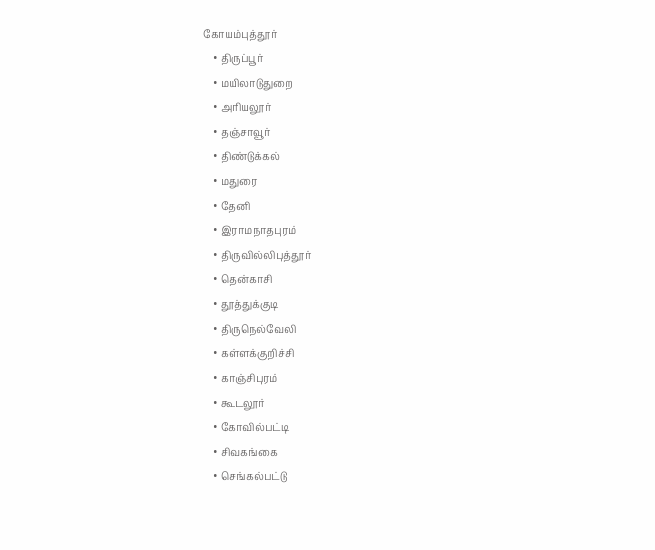கோயம்புத்தூர்
    • திருப்பூர்
    • மயிலாடுதுறை
    • அரியலூர்
    • தஞ்சாவூர்
    • திண்டுக்கல்
    • மதுரை
    • தேனி
    • இராமநாதபுரம்
    • திருவில்லிபுத்தூர்
    • தென்காசி
    • தூத்துக்குடி
    • திருநெல்வேலி
    • கள்ளக்குறிச்சி
    • காஞ்சிபுரம்
    • கூடலூர்
    • கோவில்பட்டி
    • சிவகங்கை
    • செங்கல்பட்டு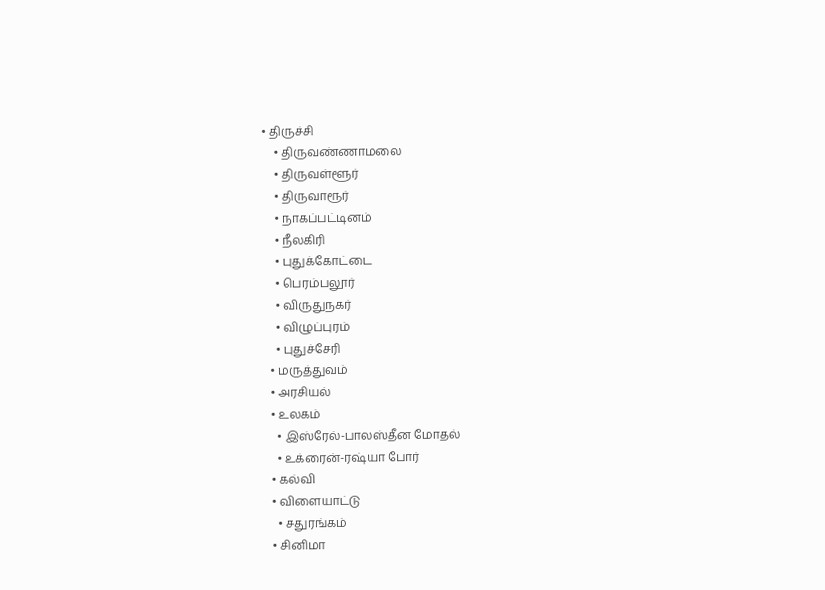• திருச்சி
    • திருவண்ணாமலை
    • திருவள்ளூர்
    • திருவாரூர்
    • நாகப்பட்டினம்
    • நீலகிரி
    • புதுக்கோட்டை
    • பெரம்பலூர்
    • விருதுநகர்
    • விழுப்புரம்
    • புதுச்சேரி
  • மருத்துவம்
  • அரசியல்
  • உலகம்
    • இஸ்ரேல்-பாலஸ்தீன மோதல்
    • உக்ரைன்-ரஷ்யா போர்
  • கல்வி
  • விளையாட்டு
    • சதுரங்கம்
  • சினிமா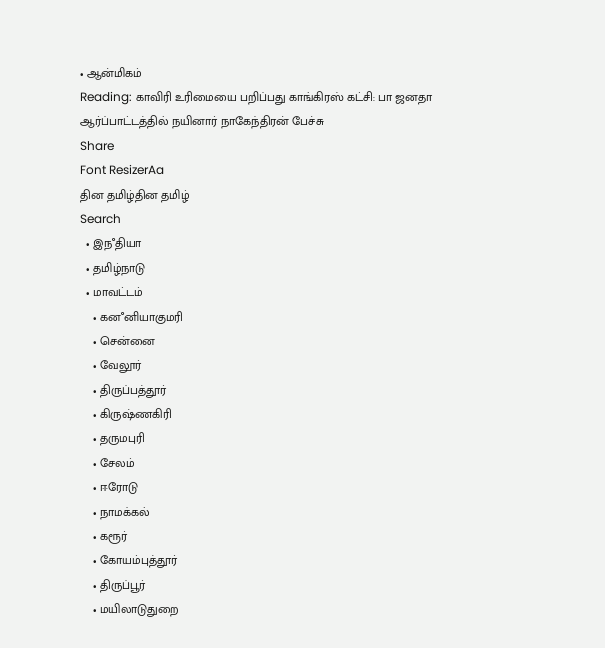• ஆன்மிகம்
Reading: காவிரி உரிமையை பறிப்பது காங்கிரஸ் கட்சி: பா ஜனதா ஆர்ப்பாட்டத்தில் நயினார் நாகேந்திரன் பேச்சு
Share
Font ResizerAa
தின தமிழ்தின தமிழ்
Search
  • இநஂதியா
  • தமிழ்நாடு
  • மாவட்டம்
    • கனஂனியாகுமரி
    • சென்னை
    • வேலூர்
    • திருப்பத்தூர்
    • கிருஷ்ணகிரி
    • தருமபுரி
    • சேலம்
    • ஈரோடு
    • நாமக்கல்
    • கரூர்
    • கோயம்புத்தூர்
    • திருப்பூர்
    • மயிலாடுதுறை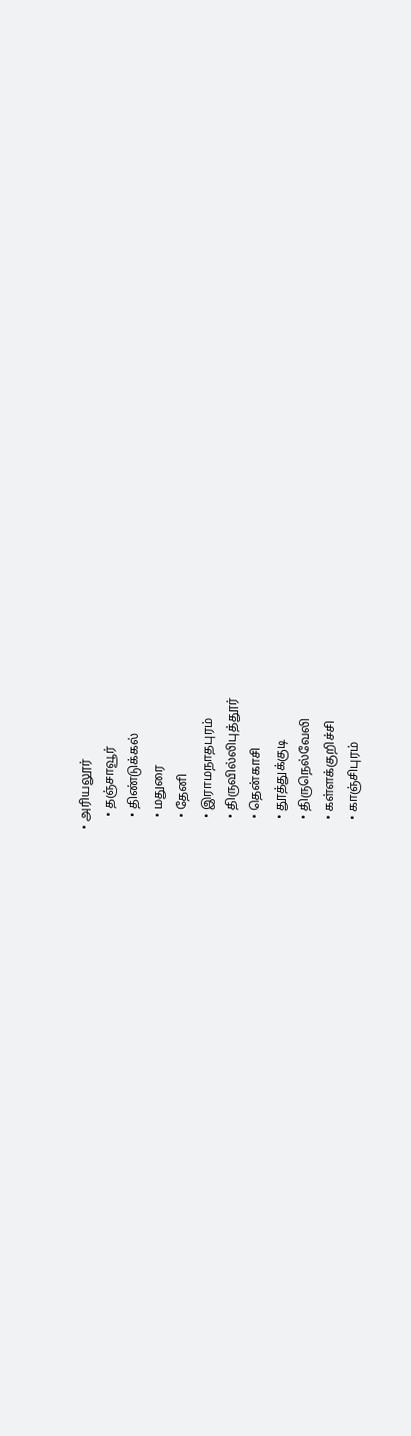• அரியலூர்
    • தஞ்சாவூர்
    • திண்டுக்கல்
    • மதுரை
    • தேனி
    • இராமநாதபுரம்
    • திருவில்லிபுத்தூர்
    • தென்காசி
    • தூத்துக்குடி
    • திருநெல்வேலி
    • கள்ளக்குறிச்சி
    • காஞ்சிபுரம்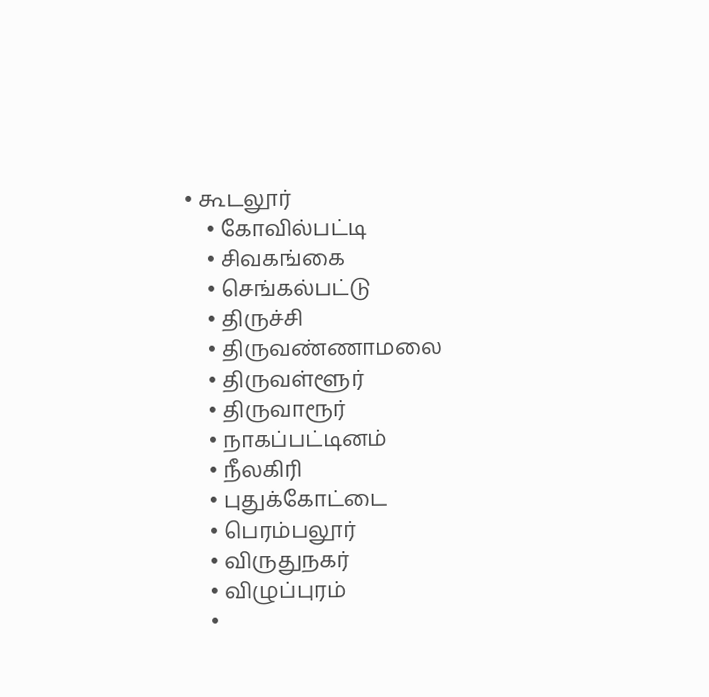• கூடலூர்
    • கோவில்பட்டி
    • சிவகங்கை
    • செங்கல்பட்டு
    • திருச்சி
    • திருவண்ணாமலை
    • திருவள்ளூர்
    • திருவாரூர்
    • நாகப்பட்டினம்
    • நீலகிரி
    • புதுக்கோட்டை
    • பெரம்பலூர்
    • விருதுநகர்
    • விழுப்புரம்
    •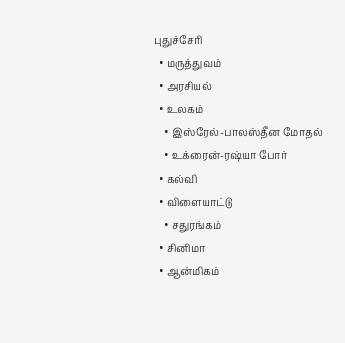புதுச்சேரி
  • மருத்துவம்
  • அரசியல்
  • உலகம்
    • இஸ்ரேல்-பாலஸ்தீன மோதல்
    • உக்ரைன்-ரஷ்யா போர்
  • கல்வி
  • விளையாட்டு
    • சதுரங்கம்
  • சினிமா
  • ஆன்மிகம்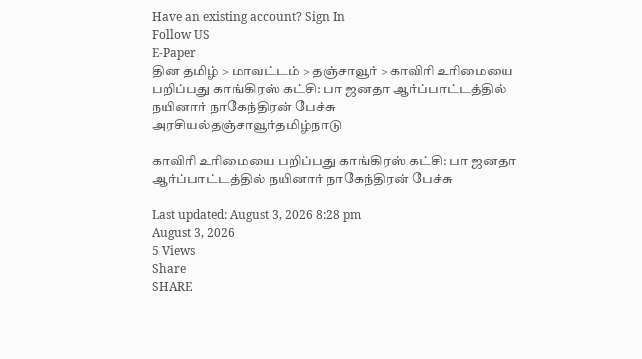Have an existing account? Sign In
Follow US
E-Paper
தின தமிழ் > மாவட்டம் > தஞ்சாவூர் > காவிரி உரிமையை பறிப்பது காங்கிரஸ் கட்சி: பா ஜனதா ஆர்ப்பாட்டத்தில் நயினார் நாகேந்திரன் பேச்சு
அரசியல்தஞ்சாவூர்தமிழ்நாடு

காவிரி உரிமையை பறிப்பது காங்கிரஸ் கட்சி: பா ஜனதா ஆர்ப்பாட்டத்தில் நயினார் நாகேந்திரன் பேச்சு

Last updated: August 3, 2026 8:28 pm
August 3, 2026
5 Views
Share
SHARE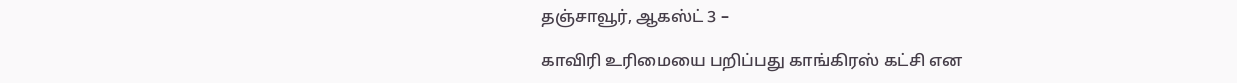தஞ்சாவூர், ஆகஸ்ட் 3 –

காவிரி உரிமையை பறிப்பது காங்கிரஸ் கட்சி என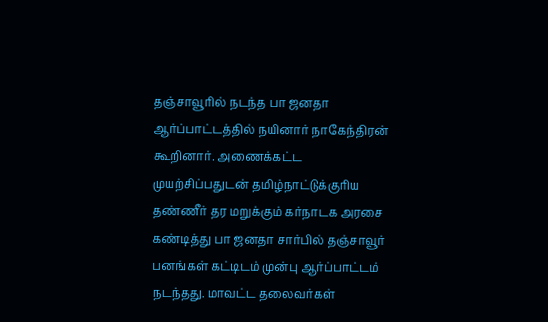தஞ்சாவூரில் நடந்த பா ஜனதா ஆர்ப்பாட்டத்தில் நயினார் நாகேந்திரன் கூறினார். அணைக்கட்ட முயற்சிப்பதுடன் தமிழ்நாட்டுக்குரிய தண்ணீர் தர மறுக்கும் கர்நாடக அரசை கண்டித்து பா ஜனதா சார்பில் தஞ்சாவூர் பனங்கள் கட்டிடம் முன்பு ஆர்ப்பாட்டம் நடந்தது. மாவட்ட தலைவர்கள்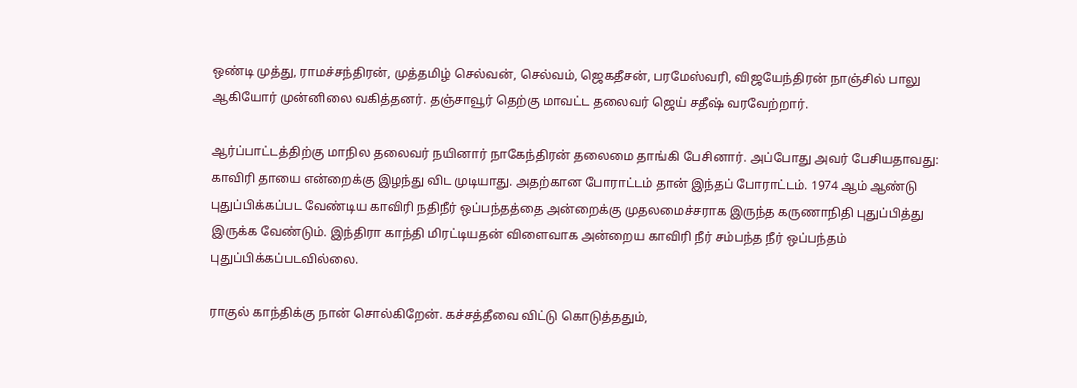ஒண்டி முத்து, ராமச்சந்திரன், முத்தமிழ் செல்வன், செல்வம், ஜெகதீசன், பரமேஸ்வரி, விஜயேந்திரன் நாஞ்சில் பாலு ஆகியோர் முன்னிலை வகித்தனர். தஞ்சாவூர் தெற்கு மாவட்ட தலைவர் ஜெய் சதீஷ் வரவேற்றார்.

ஆர்ப்பாட்டத்திற்கு மாநில தலைவர் நயினார் நாகேந்திரன் தலைமை தாங்கி பேசினார். அப்போது அவர் பேசியதாவது: காவிரி தாயை என்றைக்கு இழந்து விட முடியாது. அதற்கான போராட்டம் தான் இந்தப் போராட்டம். 1974 ஆம் ஆண்டு புதுப்பிக்கப்பட வேண்டிய காவிரி நதிநீர் ஒப்பந்தத்தை அன்றைக்கு முதலமைச்சராக இருந்த கருணாநிதி புதுப்பித்து இருக்க வேண்டும். இந்திரா காந்தி மிரட்டியதன் விளைவாக அன்றைய காவிரி நீர் சம்பந்த நீர் ஒப்பந்தம் புதுப்பிக்கப்படவில்லை.

ராகுல் காந்திக்கு நான் சொல்கிறேன். கச்சத்தீவை விட்டு கொடுத்ததும்,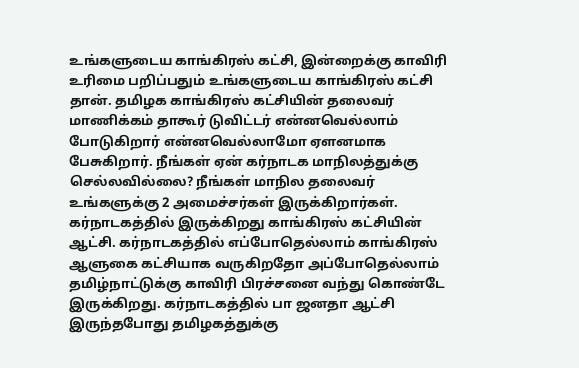உங்களுடைய காங்கிரஸ் கட்சி, இன்றைக்கு காவிரி உரிமை பறிப்பதும் உங்களுடைய காங்கிரஸ் கட்சி தான். தமிழக காங்கிரஸ் கட்சியின் தலைவர் மாணிக்கம் தாகூர் டுவிட்டர் என்னவெல்லாம் போடுகிறார் என்னவெல்லாமோ ஏளனமாக பேசுகிறார். நீங்கள் ஏன் கர்நாடக மாநிலத்துக்கு செல்லவில்லை? நீங்கள் மாநில தலைவர் உங்களுக்கு 2 அமைச்சர்கள் இருக்கிறார்கள். கர்நாடகத்தில் இருக்கிறது காங்கிரஸ் கட்சியின் ஆட்சி. கர்நாடகத்தில் எப்போதெல்லாம் காங்கிரஸ் ஆளுகை கட்சியாக வருகிறதோ அப்போதெல்லாம் தமிழ்நாட்டுக்கு காவிரி பிரச்சனை வந்து கொண்டே இருக்கிறது. கர்நாடகத்தில் பா ஜனதா ஆட்சி இருந்தபோது தமிழகத்துக்கு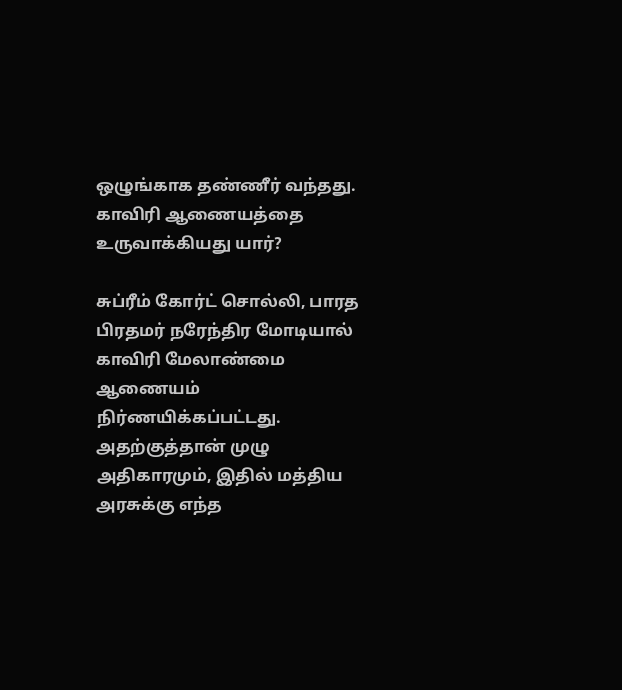ஒழுங்காக தண்ணீர் வந்தது. காவிரி ஆணையத்தை உருவாக்கியது யார்?

சுப்ரீம் கோர்ட் சொல்லி, பாரத பிரதமர் நரேந்திர மோடியால் காவிரி மேலாண்மை ஆணையம் நிர்ணயிக்கப்பட்டது. அதற்குத்தான் முழு அதிகாரமும், இதில் மத்திய அரசுக்கு எந்த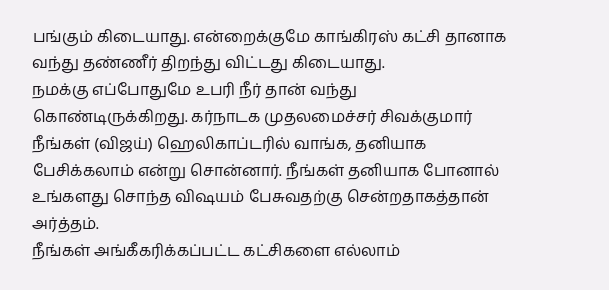பங்கும் கிடையாது. என்றைக்குமே காங்கிரஸ் கட்சி தானாக வந்து தண்ணீர் திறந்து விட்டது கிடையாது.
நமக்கு எப்போதுமே உபரி நீர் தான் வந்து கொண்டிருக்கிறது. கர்நாடக முதலமைச்சர் சிவக்குமார் நீங்கள் (விஜய்) ஹெலிகாப்டரில் வாங்க, தனியாக பேசிக்கலாம் என்று சொன்னார். நீங்கள் தனியாக போனால் உங்களது சொந்த விஷயம் பேசுவதற்கு சென்றதாகத்தான் அர்த்தம்.
நீங்கள் அங்கீகரிக்கப்பட்ட கட்சிகளை எல்லாம்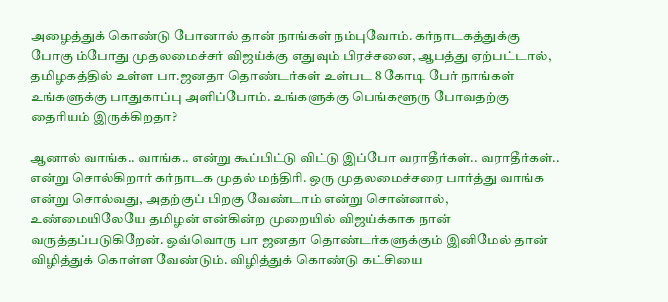அழைத்துக் கொண்டு போனால் தான் நாங்கள் நம்புவோம். கர்நாடகத்துக்கு போகு ம்போது முதலமைச்சர் விஜய்க்கு எதுவும் பிரச்சனை, ஆபத்து ஏற்பட்டால், தமிழகத்தில் உள்ள பா.ஜனதா தொண்டர்கள் உள்பட 8 கோடி பேர் நாங்கள் உங்களுக்கு பாதுகாப்பு அளிப்போம். உங்களுக்கு பெங்களூரு போவதற்கு தைரியம் இருக்கிறதா?

ஆனால் வாங்க.. வாங்க.. என்று கூப்பிட்டு விட்டு இப்போ வராதீர்கள்.. வராதீர்கள்.. என்று சொல்கிறார் கர்நாடக முதல் மந்திரி. ஒரு முதலமைச்சரை பார்த்து வாங்க என்று சொல்வது, அதற்குப் பிறகு வேண்டாம் என்று சொன்னால், உண்மையிலேயே தமிழன் என்கின்ற முறையில் விஜய்க்காக நான் வருத்தப்படுகிறேன். ஒவ்வொரு பா ஜனதா தொண்டர்களுக்கும் இனிமேல் தான் விழித்துக் கொள்ள வேண்டும். விழித்துக் கொண்டு கட்சியை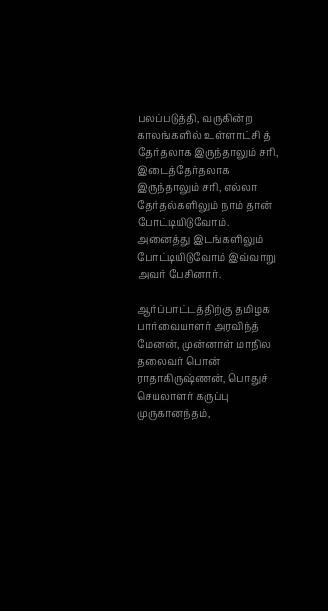பலப்படுத்தி, வருகின்ற காலங்களில் உள்ளாட்சி த் தேர்தலாக இருந்தாலும் சரி, இடைத்தேர்தலாக இருந்தாலும் சரி, எல்லா தேர்தல்களிலும் நாம் தான் போட்டியிடுவோம். அனைத்து இடங்களிலும் போட்டியிடுவோம் இவ்வாறு அவர் பேசினார்.

ஆர்ப்பாட்டத்திற்கு தமிழக பார்வையாளர் அரவிந்த் மேனன், முன்னாள் மாநில தலைவர் பொன் ராதாகிருஷ்ணன், பொதுச் செயலாளர் கருப்பு முருகானந்தம்,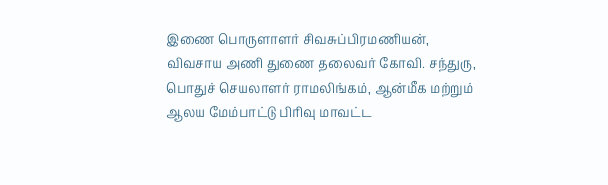இணை பொருளாளர் சிவசுப்பிரமணியன், விவசாய அணி துணை தலைவர் கோவி. சந்துரு, பொதுச் செயலாளர் ராமலிங்கம், ஆன்மீக மற்றும் ஆலய மேம்பாட்டு பிரிவு மாவட்ட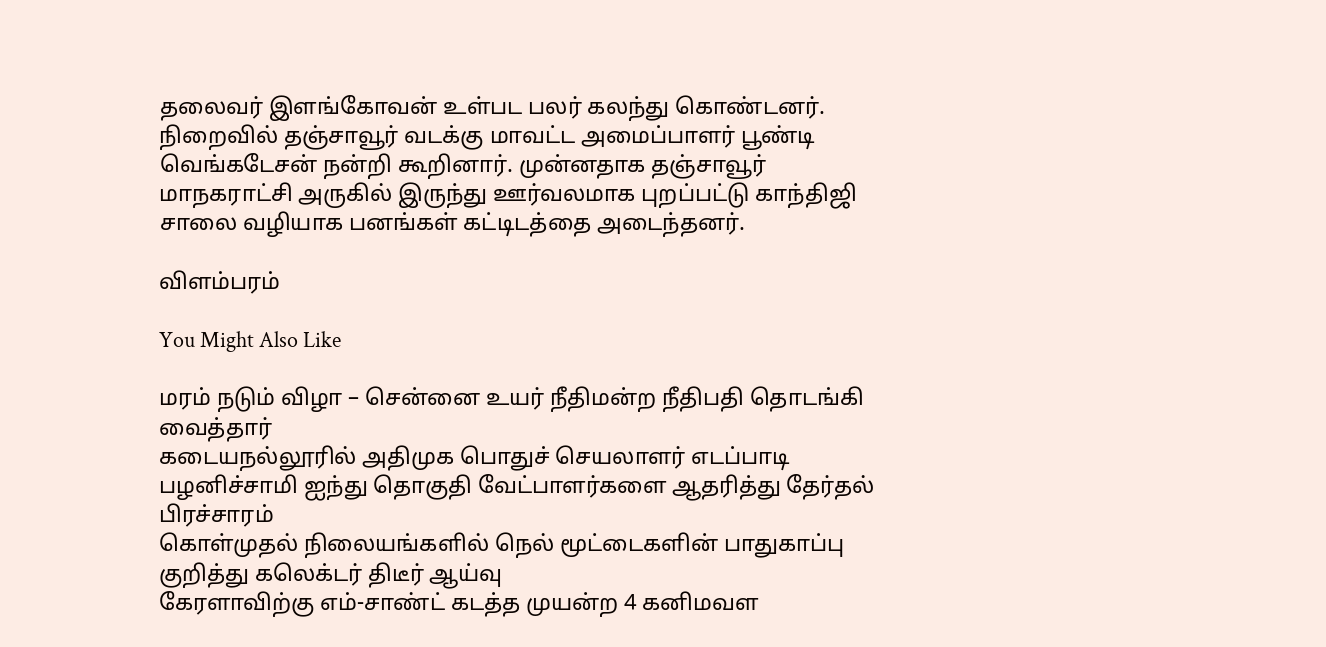தலைவர் இளங்கோவன் உள்பட பலர் கலந்து கொண்டனர். நிறைவில் தஞ்சாவூர் வடக்கு மாவட்ட அமைப்பாளர் பூண்டி வெங்கடேசன் நன்றி கூறினார். முன்னதாக தஞ்சாவூர் மாநகராட்சி அருகில் இருந்து ஊர்வலமாக புறப்பட்டு காந்திஜி சாலை வழியாக பனங்கள் கட்டிடத்தை அடைந்தனர்.

விளம்பரம்

You Might Also Like

மரம் நடும் விழா – சென்னை உயர் நீதிமன்ற நீதிபதி தொடங்கி வைத்தார்
கடையநல்லூரில் அதிமுக பொதுச் செயலாளர் எடப்பாடி பழனிச்சாமி ஐந்து தொகுதி வேட்பாளர்களை ஆதரித்து தேர்தல் பிரச்சாரம்
கொள்முதல் நிலையங்களில் நெல் மூட்டைகளின் பாதுகாப்பு குறித்து கலெக்டர் திடீர் ஆய்வு
கேரளாவிற்கு எம்-சாண்ட் கடத்த முயன்ற 4 கனிமவள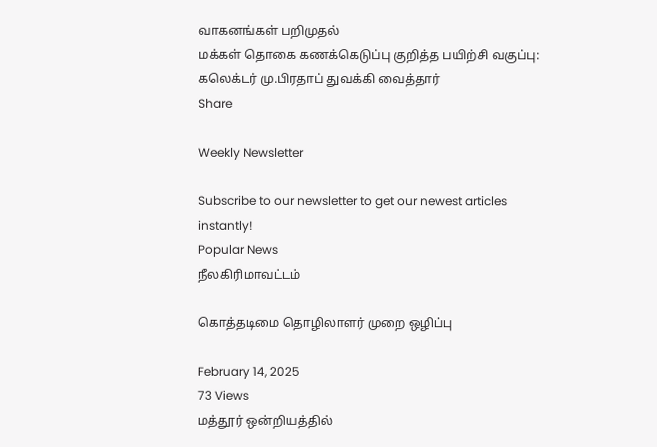வாகனங்கள் பறிமுதல்
மக்கள் தொகை கணக்கெடுப்பு குறித்த பயிற்சி வகுப்பு: கலெக்டர் மு.பிரதாப் துவக்கி வைத்தார்
Share

Weekly Newsletter

Subscribe to our newsletter to get our newest articles instantly!
Popular News
நீலகிரிமாவட்டம்

கொத்தடிமை தொழிலாளர் முறை ஒழிப்பு

February 14, 2025
73 Views
மத்தூர் ஒன்றியத்தில்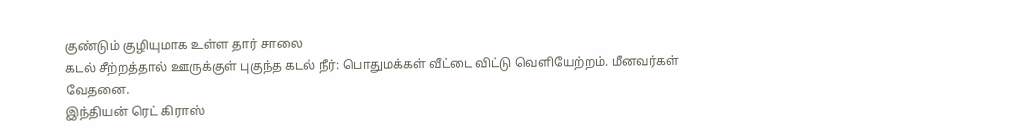குண்டும் குழியுமாக உள்ள தார் சாலை
கடல் சீற்றத்தால் ஊருக்குள் புகுந்த கடல் நீர்: பொதுமக்கள் வீட்டை விட்டு வெளியேற்றம். மீனவர்கள் வேதனை.
இந்தியன் ரெட் கிராஸ்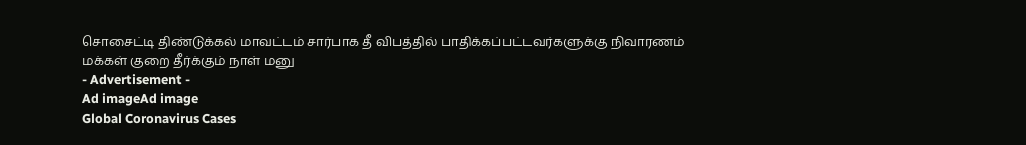சொசைட்டி திண்டுக்கல் மாவட்டம் சார்பாக தீ விபத்தில் பாதிக்கப்பட்டவர்களுக்கு நிவாரணம்
மக்கள் குறை தீர்க்கும் நாள் மனு
- Advertisement -
Ad imageAd image
Global Coronavirus Cases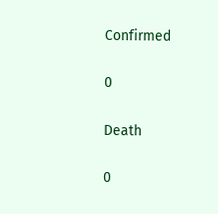Confirmed

0

Death

0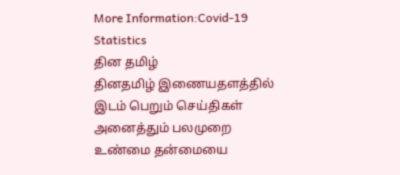More Information:Covid-19 Statistics
தின தமிழ்
தினதமிழ் இணையதளத்தில் இடம் பெறும் செய்திகள் அனைத்தும் பலமுறை உண்மை தன்மையை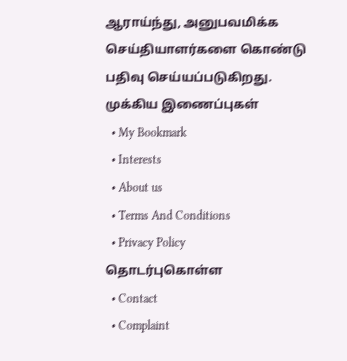ஆராய்ந்து, அனுபவமிக்க செய்தியாளர்களை கொண்டு பதிவு செய்யப்படுகிறது.
முக்கிய இணைப்புகள்
  • My Bookmark
  • Interests
  • About us
  • Terms And Conditions
  • Privacy Policy
தொடர்புகொள்ள
  • Contact
  • Complaint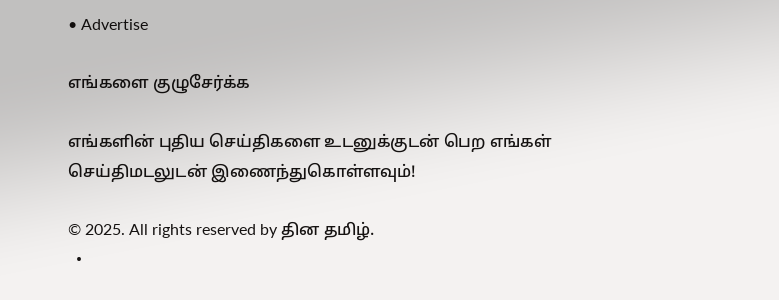• Advertise

எங்களை குழுசேர்க்க

எங்களின் புதிய செய்திகளை உடனுக்குடன் பெற எங்கள் செய்திமடலுடன் இணைந்துகொள்ளவும்!

© 2025. All rights reserved by தின தமிழ்.
  •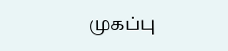முகப்பு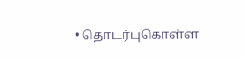• தொடர்புகொள்ள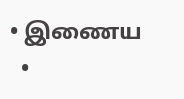• இணைய
  •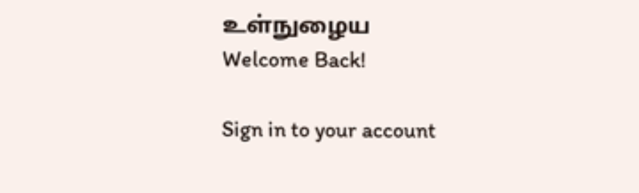உள்நுழைய
Welcome Back!

Sign in to your account